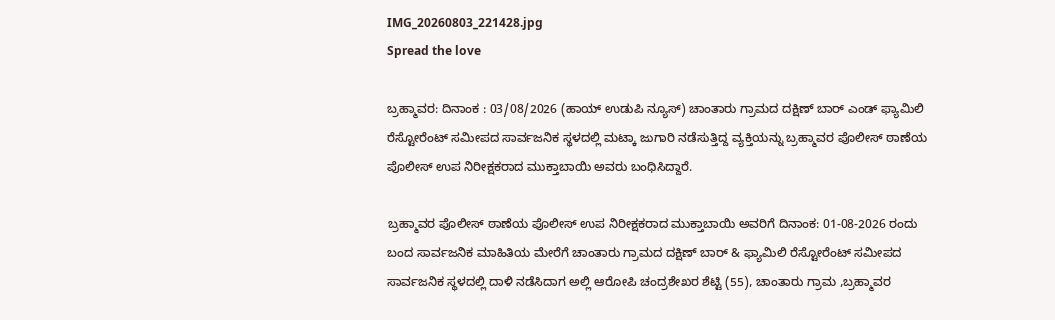IMG_20260803_221428.jpg
Spread the love

ಬ್ರಹ್ಮಾವರ: ದಿನಾಂಕ : 03/08/2026 (ಹಾಯ್ ಉಡುಪಿ ನ್ಯೂಸ್) ಚಾಂತಾರು ಗ್ರಾಮದ ದಕ್ಷಿಣ್ ಬಾರ್ ಎಂಡ್ ಫ್ಯಾಮಿಲಿ ರೆಸ್ಟೋರೆಂಟ್ ಸಮೀಪದ ಸಾರ್ವಜನಿಕ ಸ್ಥಳದಲ್ಲಿ ಮಟ್ಕಾ ಜುಗಾರಿ ನಡೆಸುತ್ತಿದ್ದ ವ್ಯಕ್ತಿಯನ್ನು ಬ್ರಹ್ಮಾವರ ಪೊಲೀಸ್ ಠಾಣೆಯ ಪೊಲೀಸ್ ಉಪ ನಿರೀಕ್ಷಕರಾದ ಮುಕ್ತಾಬಾಯಿ ಅವರು ಬಂಧಿಸಿದ್ದಾರೆ.

ಬ್ರಹ್ಮಾವರ ಪೊಲೀಸ್ ಠಾಣೆಯ ಪೊಲೀಸ್ ಉಪ ನಿರೀಕ್ಷಕರಾದ ಮುಕ್ತಾಬಾಯಿ ಅವರಿಗೆ ದಿನಾಂಕ: 01-08-2026 ರಂದು ಬಂದ ಸಾರ್ವಜನಿಕ ಮಾಹಿತಿಯ ಮೇರೆಗೆ ಚಾಂತಾರು ಗ್ರಾಮದ ದಕ್ಷಿಣ್ ಬಾರ್ & ಫ್ಯಾಮಿಲಿ ರೆಸ್ಟೋರೆಂಟ್ ಸಮೀಪದ ಸಾರ್ವಜನಿಕ ಸ್ಥಳದಲ್ಲಿ ದಾಳಿ ನಡೆಸಿದಾಗ ಅಲ್ಲಿ ಆರೋಪಿ ಚಂದ್ರಶೇಖರ ಶೆಟ್ಟಿ (55), ಚಾಂತಾರು ಗ್ರಾಮ ,ಬ್ರಹ್ಮಾವರ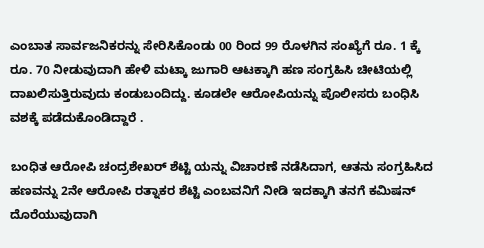ಎಂಬಾತ ಸಾರ್ವಜನಿಕರನ್ನು ಸೇರಿಸಿಕೊಂಡು 00 ರಿಂದ 99 ರೊಳಗಿನ ಸಂಖ್ಯೆಗೆ ರೂ. 1 ಕ್ಕೆ ರೂ. 70 ನೀಡುವುದಾಗಿ ಹೇಳಿ ಮಟ್ಕಾ ಜುಗಾರಿ ಆಟಕ್ಕಾಗಿ ಹಣ ಸಂಗ್ರಹಿಸಿ ಚೀಟಿಯಲ್ಲಿ ದಾಖಲಿಸುತ್ತಿರುವುದು ಕಂಡುಬಂದಿದ್ದು. ಕೂಡಲೇ ಆರೋಪಿಯನ್ನು ಪೊಲೀಸರು ಬಂಧಿಸಿ ವಶಕ್ಕೆ ಪಡೆದುಕೊಂಡಿದ್ದಾರೆ .

ಬಂಧಿತ ಆರೋಪಿ ಚಂದ್ರಶೇಖರ್ ಶೆಟ್ಟಿ ಯನ್ನು ವಿಚಾರಣೆ ನಡೆಸಿದಾಗ, ಆತನು ಸಂಗ್ರಹಿಸಿದ ಹಣವನ್ನು 2ನೇ ಆರೋಪಿ ರತ್ನಾಕರ ಶೆಟ್ಟಿ ಎಂಬವನಿಗೆ ನೀಡಿ ಇದಕ್ಕಾಗಿ ತನಗೆ ಕಮಿಷನ್ ದೊರೆಯುವುದಾಗಿ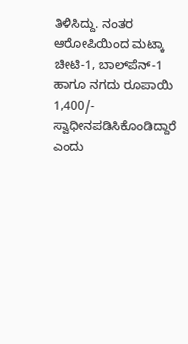ತಿಳಿಸಿದ್ದು. ನಂತರ ಆರೋಪಿಯಿಂದ ಮಟ್ಕಾ ಚೀಟಿ-1, ಬಾಲ್‌ಪೆನ್-1 ಹಾಗೂ ನಗದು ರೂಪಾಯಿ 1,400/- ಸ್ವಾಧೀನಪಡಿಸಿಕೊಂಡಿದ್ದಾರೆ ಎಂದು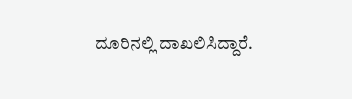ದೂರಿನಲ್ಲಿ ದಾಖಲಿಸಿದ್ದಾರೆ.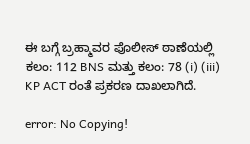ಈ ಬಗ್ಗೆ ಬ್ರಹ್ಮಾವರ ಪೊಲೀಸ್‌ ಠಾಣೆಯಲ್ಲಿ  ಕಲಂ: 112 BNS ಮತ್ತು ಕಲಂ: 78 (i) (iii) KP ACT ರಂತೆ ಪ್ರಕರಣ ದಾಖಲಾಗಿದೆ.

error: No Copying!